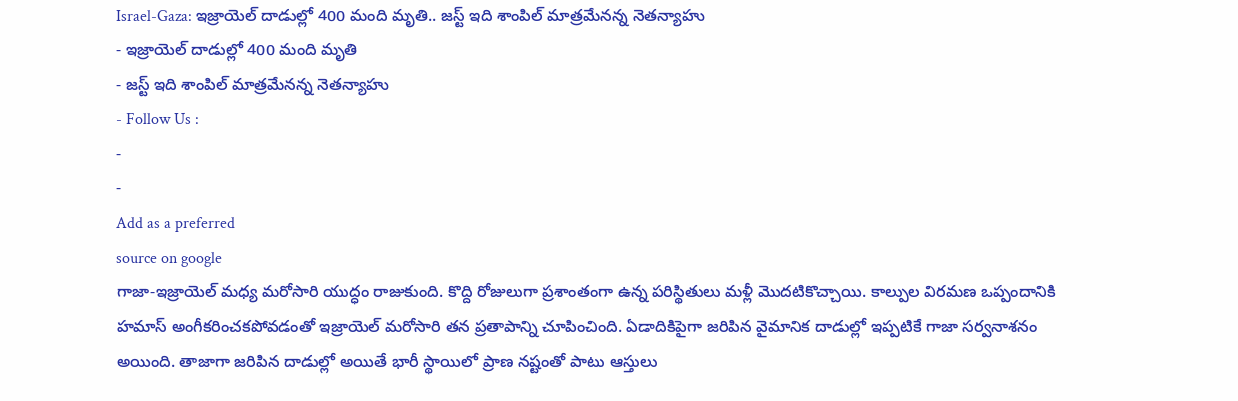Israel-Gaza: ఇజ్రాయెల్ దాడుల్లో 400 మంది మృతి.. జస్ట్ ఇది శాంపిల్ మాత్రమేనన్న నెతన్యాహు
- ఇజ్రాయెల్ దాడుల్లో 400 మంది మృతి
- జస్ట్ ఇది శాంపిల్ మాత్రమేనన్న నెతన్యాహు
- Follow Us :
-
-
Add as a preferred
source on google
గాజా-ఇజ్రాయెల్ మధ్య మరోసారి యుద్ధం రాజుకుంది. కొద్ది రోజులుగా ప్రశాంతంగా ఉన్న పరిస్థితులు మళ్లీ మొదటికొచ్చాయి. కాల్పుల విరమణ ఒప్పందానికి హమాస్ అంగీకరించకపోవడంతో ఇజ్రాయెల్ మరోసారి తన ప్రతాపాన్ని చూపించింది. ఏడాదికిపైగా జరిపిన వైమానిక దాడుల్లో ఇప్పటికే గాజా సర్వనాశనం అయింది. తాజాగా జరిపిన దాడుల్లో అయితే భారీ స్థాయిలో ప్రాణ నష్టంతో పాటు ఆస్తులు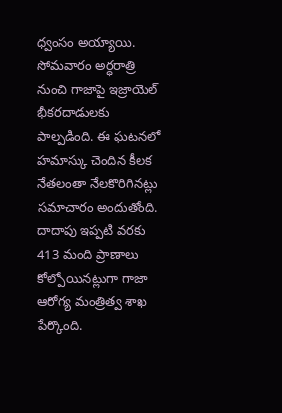ధ్వంసం అయ్యాయి.
సోమవారం అర్ధరాత్రి నుంచి గాజాపై ఇజ్రాయెల్ భీకరదాడులకు పాల్పడింది. ఈ ఘటనలో హమాస్కు చెందిన కీలక నేతలంతా నేలకొరిగినట్లు సమాచారం అందుతోంది. దాదాపు ఇప్పటి వరకు 413 మంది ప్రాణాలు కోల్పోయినట్లుగా గాజా ఆరోగ్య మంత్రిత్వ శాఖ పేర్కొంది.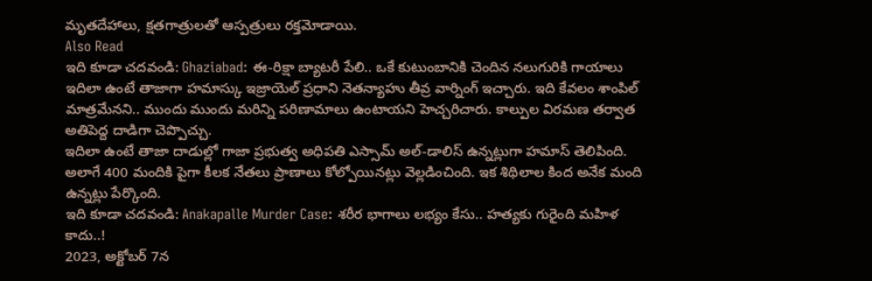మృతదేహాలు, క్షతగాత్రులతో ఆస్పత్రులు రక్తమోడాయి.
Also Read
ఇది కూడా చదవండి: Ghaziabad: ఈ-రిక్షా బ్యాటరీ పేలి.. ఒకే కుటుంబానికి చెందిన నలుగురికి గాయాలు
ఇదిలా ఉంటే తాజాగా హమాస్కు ఇజ్రాయెల్ ప్రధాని నెతన్యాహు తీవ్ర వార్నింగ్ ఇచ్చారు. ఇది కేవలం శాంపిల్ మాత్రమేనని.. ముందు ముందు మరిన్ని పరిణామాలు ఉంటాయని హెచ్చరిచారు. కాల్పుల విరమణ తర్వాత అతిపెద్ద దాడిగా చెప్పొచ్చు.
ఇదిలా ఉంటే తాజా దాడుల్లో గాజా ప్రభుత్వ అధిపతి ఎస్సామ్ అల్-డాలిస్ ఉన్నట్లుగా హమాస్ తెలిపింది. అలాగే 400 మందికి పైగా కీలక నేతలు ప్రాణాలు కోల్పోయినట్లు వెల్లడించింది. ఇక శిథిలాల కింద అనేక మంది ఉన్నట్లు పేర్కొంది.
ఇది కూడా చదవండి: Anakapalle Murder Case: శరీర భాగాలు లభ్యం కేసు.. హత్యకు గురైంది మహిళ కాదు..!
2023, అక్టోబర్ 7న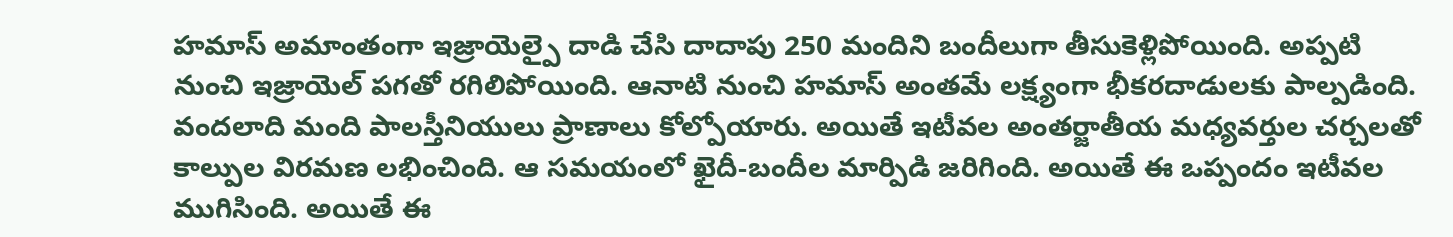హమాస్ అమాంతంగా ఇజ్రాయెల్పై దాడి చేసి దాదాపు 250 మందిని బందీలుగా తీసుకెళ్లిపోయింది. అప్పటి నుంచి ఇజ్రాయెల్ పగతో రగిలిపోయింది. ఆనాటి నుంచి హమాస్ అంతమే లక్ష్యంగా భీకరదాడులకు పాల్పడింది. వందలాది మంది పాలస్తీనియులు ప్రాణాలు కోల్పోయారు. అయితే ఇటీవల అంతర్జాతీయ మధ్యవర్తుల చర్చలతో కాల్పుల విరమణ లభించింది. ఆ సమయంలో ఖైదీ-బందీల మార్పిడి జరిగింది. అయితే ఈ ఒప్పందం ఇటీవల ముగిసింది. అయితే ఈ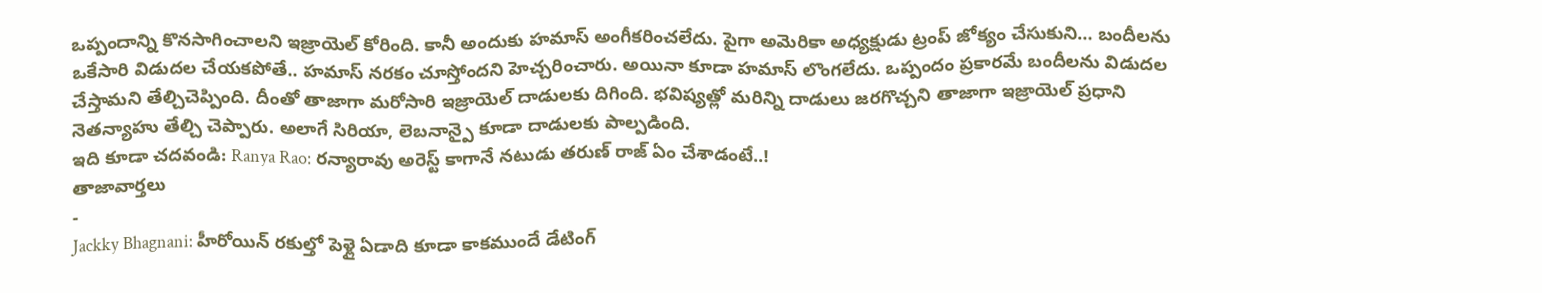ఒప్పందాన్ని కొనసాగించాలని ఇజ్రాయెల్ కోరింది. కానీ అందుకు హమాస్ అంగీకరించలేదు. పైగా అమెరికా అధ్యక్షుడు ట్రంప్ జోక్యం చేసుకుని… బందీలను ఒకేసారి విడుదల చేయకపోతే.. హమాస్ నరకం చూస్తోందని హెచ్చరించారు. అయినా కూడా హమాస్ లొంగలేదు. ఒప్పందం ప్రకారమే బందీలను విడుదల చేస్తామని తేల్చిచెప్పింది. దీంతో తాజాగా మరోసారి ఇజ్రాయెల్ దాడులకు దిగింది. భవిష్యత్లో మరిన్ని దాడులు జరగొచ్చని తాజాగా ఇజ్రాయెల్ ప్రధాని నెతన్యాహు తేల్చి చెప్పారు. అలాగే సిరియా, లెబనాన్పై కూడా దాడులకు పాల్పడింది.
ఇది కూడా చదవండి: Ranya Rao: రన్యారావు అరెస్ట్ కాగానే నటుడు తరుణ్ రాజ్ ఏం చేశాడంటే..!
తాజావార్తలు
-
Jackky Bhagnani: హీరోయిన్ రకుల్తో పెళ్లై ఏడాది కూడా కాకముందే డేటింగ్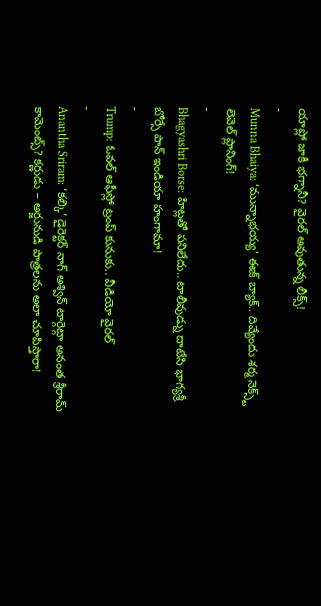యాప్లో జాకీ భగ్నానీ? వైరల్ అవుతున్న లీక్స్!
-
Munna Bhaiya: ‘మున్నాభయ్య’ ఈజ్ బ్యాక్.. దివ్యేందు శర్మ నెక్స్ట్ లెవెల్ ప్లానింగ్!
-
Bhagyashri Borse: హిట్లతో పనిలేదు.. టాలీవుడ్ను దాటేసి భాగ్యశ్రీ బోర్సే పాన్ ఇండియా హంగామా!
-
Trump: ఓవల్ ఆఫీస్లో ట్రంప్ కునుకు.. వీడియో వైరల్
-
Anantha Sriram: ‘కల్కి’ డైరెక్టర్ నాగ్ అశ్విన్ టార్గెట్గా అనంత శ్రీరామ్ కామెంట్స్? కర్ణుడు – అర్జునుడి పాత్రలను అలా చూపిస్తారా!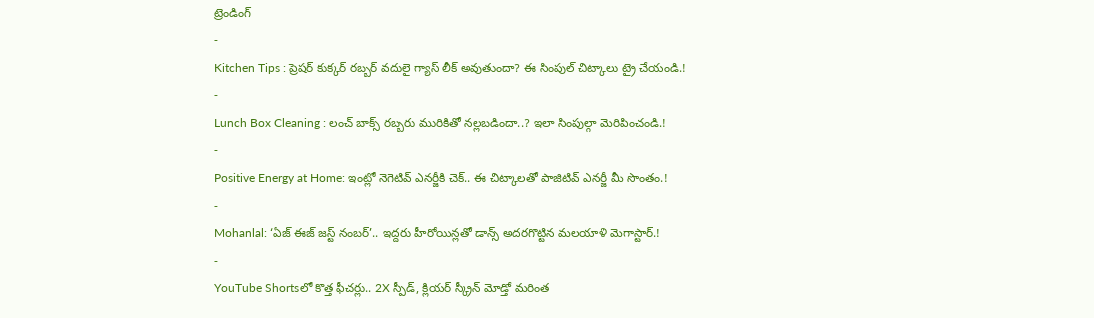ట్రెండింగ్
-
Kitchen Tips : ప్రెషర్ కుక్కర్ రబ్బర్ వదులై గ్యాస్ లీక్ అవుతుందా? ఈ సింపుల్ చిట్కాలు ట్రై చేయండి.!
-
Lunch Box Cleaning : లంచ్ బాక్స్ రబ్బరు మురికితో నల్లబడిందా..? ఇలా సింపుల్గా మెరిపించండి.!
-
Positive Energy at Home: ఇంట్లో నెగెటివ్ ఎనర్జీకి చెక్.. ఈ చిట్కాలతో పాజిటివ్ ఎనర్జీ మీ సొంతం.!
-
Mohanlal: ‘ఏజ్ ఈజ్ జస్ట్ నంబర్’.. ఇద్దరు హీరోయిన్లతో డాన్స్ అదరగొట్టిన మలయాళి మెగాస్టార్.!
-
YouTube Shortsలో కొత్త ఫీచర్లు.. 2X స్పీడ్, క్లియర్ స్క్రీన్ మోడ్తో మరింత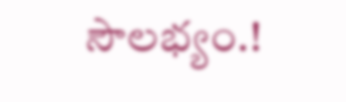సౌలభ్యం.!